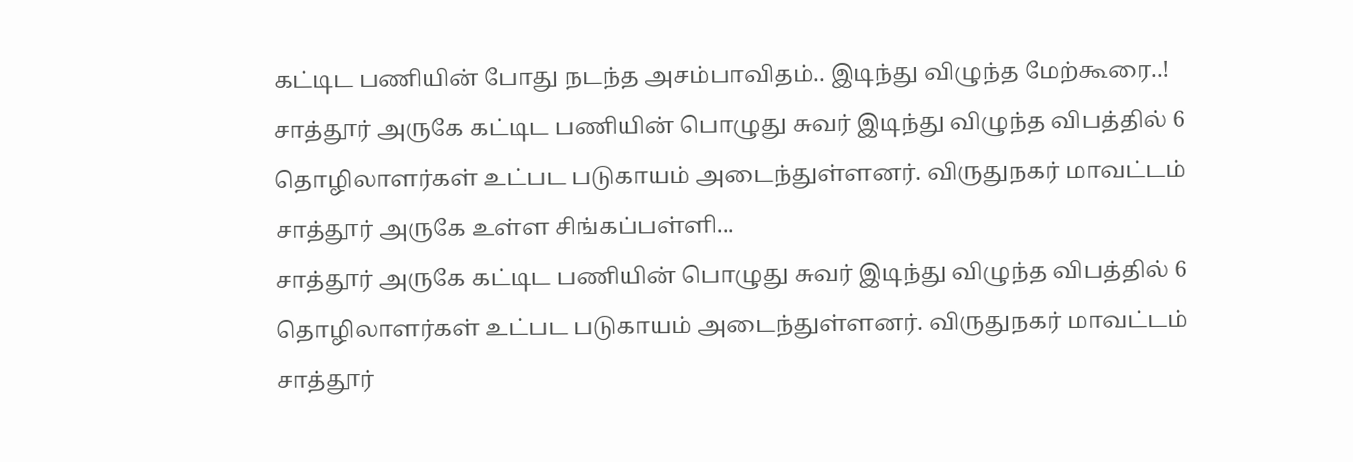கட்டிட பணியின் போது நடந்த அசம்பாவிதம்.. இடிந்து விழுந்த மேற்கூரை..!
சாத்தூர் அருகே கட்டிட பணியின் பொழுது சுவர் இடிந்து விழுந்த விபத்தில் 6 தொழிலாளர்கள் உட்பட படுகாயம் அடைந்துள்ளனர். விருதுநகர் மாவட்டம் சாத்தூர் அருகே உள்ள சிங்கப்பள்ளி...
சாத்தூர் அருகே கட்டிட பணியின் பொழுது சுவர் இடிந்து விழுந்த விபத்தில் 6 தொழிலாளர்கள் உட்பட படுகாயம் அடைந்துள்ளனர். விருதுநகர் மாவட்டம் சாத்தூர்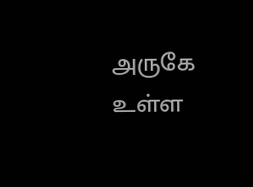அருகே உள்ள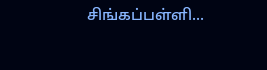சிங்கப்பள்ளி...